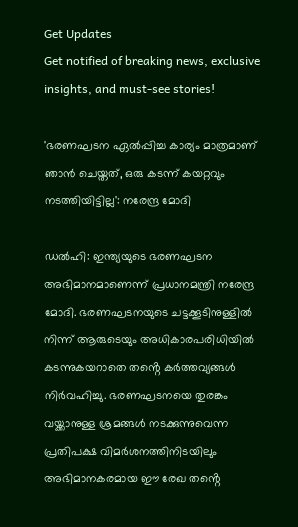Get Updates
Get notified of breaking news, exclusive insights, and must-see stories!

'ഭരണഘടന ഏൽപ്പിച്ച കാര്യം മാത്രമാണ് ഞാൻ ചെയ്തത്, ഒരു കടന്ന് കയറ്റവും നടത്തിയിട്ടില്ല': നരേന്ദ്ര മോദി

ഡല്‍ഹി: ഇന്ത്യയുടെ ഭരണഘടന അഭിമാനമാണെന്ന് പ്രധാനമന്ത്രി നരേന്ദ്ര മോദി. ഭരണഘടനയുടെ ചട്ടക്കൂടിനുള്ളിൽ നിന്ന് ആരുടെയും അധികാരപരിധിയിൽ കടന്നുകയറാതെ തൻ്റെ കർത്തവ്യങ്ങൾ നിർവഹിച്ചു. ഭരണഘടനയെ തുരങ്കം വയ്ക്കാനുള്ള ശ്രമങ്ങൾ നടക്കുന്നുവെന്ന പ്രതിപക്ഷ വിമർശനത്തിനിടയിലും അഭിമാനകരമായ ഈ രേഖ തൻ്റെ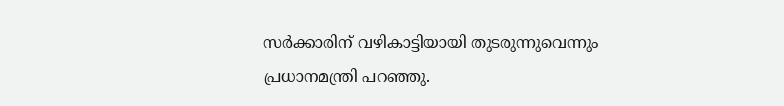സർക്കാരിന് വഴികാട്ടിയായി തുടരുന്നുവെന്നും പ്രധാനമന്ത്രി പറഞ്ഞു.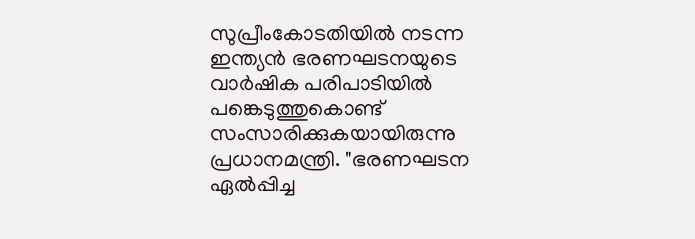സുപ്രീംകോടതിയില്‍ നടന്ന ഇന്ത്യന്‍ ഭരണഘടനയുടെ വാർഷിക പരിപാടിയില്‍ പങ്കെടുത്തുകൊണ്ട് സംസാരിക്കുകയായിരുന്നു പ്രധാനമന്ത്രി. "ഭരണഘടന ഏൽപ്പിച്ച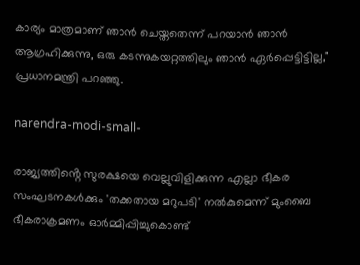കാര്യം മാത്രമാണ് ഞാൻ ചെയ്തതെന്ന് പറയാൻ ഞാൻ ആഗ്രഹിക്കുന്നു, ഒരു കടന്നുകയറ്റത്തിലും ഞാൻ ഏർപ്പെട്ടിട്ടില്ല," പ്രധാനമന്ത്രി പറഞ്ഞു.

narendra-modi-small-

രാജ്യത്തിൻ്റെ സുരക്ഷയെ വെല്ലുവിളിക്കുന്ന എല്ലാ ഭീകര സംഘടനകൾക്കും 'തക്കതായ മറുപടി' നല്‍കുമെന്ന് മുംബൈ ഭീകരാക്രമണം ഓർമ്മിപ്പിച്ചുകൊണ്ട്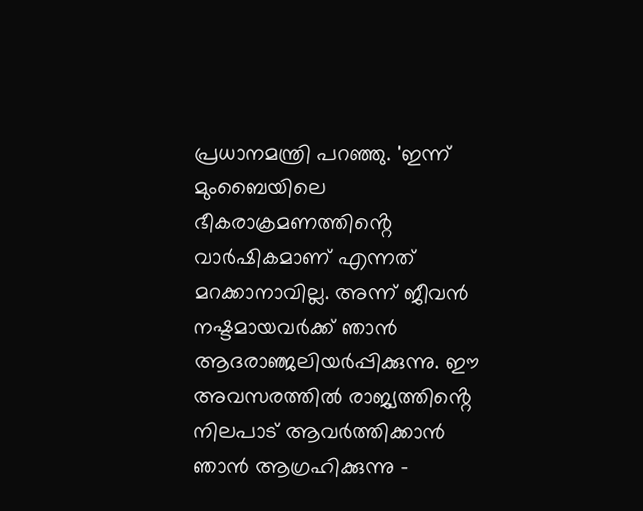പ്രധാനമന്ത്രി പറഞ്ഞു. 'ഇന്ന് മുംബൈയിലെ ഭീകരാക്രമണത്തിൻ്റെ വാർഷികമാണ് എന്നത് മറക്കാനാവില്ല. അന്ന് ജീവന്‍ നഷ്ടമായവർക്ക് ഞാന്‍ ആദരാഞ്ജലിയർപ്പിക്കുന്നു. ഈ അവസരത്തില്‍ രാജ്യത്തിൻ്റെ നിലപാട് ആവർത്തിക്കാൻ ഞാൻ ആഗ്രഹിക്കുന്നു -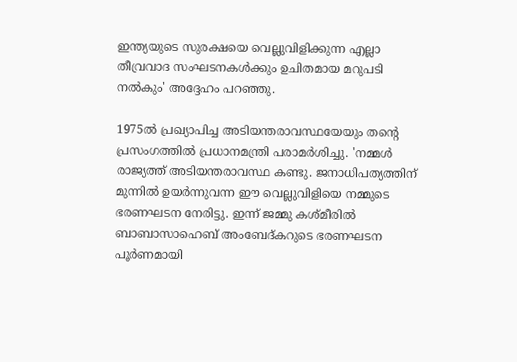ഇന്ത്യയുടെ സുരക്ഷയെ വെല്ലുവിളിക്കുന്ന എല്ലാ തീവ്രവാദ സംഘടനകൾക്കും ഉചിതമായ മറുപടി നല്‍കും' അദ്ദേഹം പറഞ്ഞു.

1975ൽ പ്രഖ്യാപിച്ച അടിയന്തരാവസ്ഥയേയും തന്റെ പ്രസംഗത്തില്‍ പ്രധാനമന്ത്രി പരാമർശിച്ചു. 'നമ്മള്‍ രാജ്യത്ത് അടിയന്തരാവസ്ഥ കണ്ടു. ജനാധിപത്യത്തിന് മുന്നിൽ ഉയർന്നുവന്ന ഈ വെല്ലുവിളിയെ നമ്മുടെ ഭരണഘടന നേരിട്ടു. ഇന്ന് ജമ്മു കശ്മീരിൽ ബാബാസാഹെബ് അംബേദ്കറുടെ ഭരണഘടന പൂർണമായി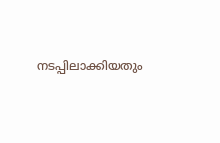നടപ്പിലാക്കിയതും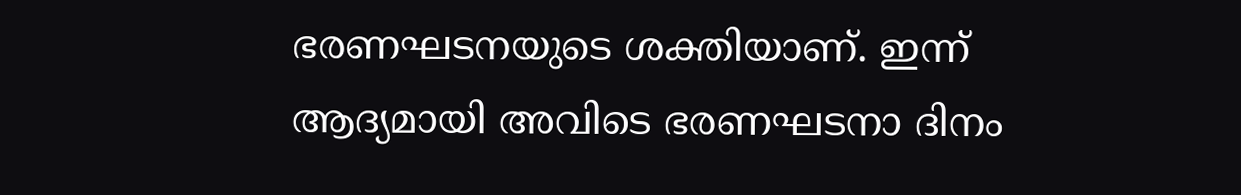ഭരണഘടനയുടെ ശക്തിയാണ്. ഇന്ന് ആദ്യമായി അവിടെ ഭരണഘടനാ ദിനം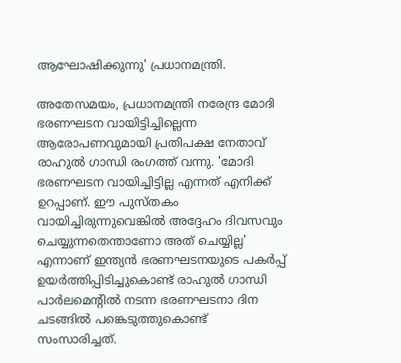ആഘോഷിക്കുന്നു' പ്രധാനമന്ത്രി.

അതേസമയം, പ്രധാനമന്ത്രി നരേന്ദ്ര മോദി ഭരണഘടന വായിട്ടിച്ചില്ലെന്ന ആരോപണവുമായി പ്രതിപക്ഷ നേതാവ് രാഹുല്‍ ഗാന്ധി രംഗത്ത് വന്നു. 'മോദി ഭരണഘടന വായിച്ചിട്ടില്ല എന്നത് എനിക്ക് ഉറപ്പാണ്. ഈ പുസ്തകം വായിച്ചിരുന്നുവെങ്കിൽ അദ്ദേഹം ദിവസവും ചെയ്യുന്നതെന്താണോ അത് ചെയ്യില്ല' എന്നാണ് ഇന്ത്യന്‍ ഭരണഘടനയുടെ പകർപ്പ് ഉയർത്തിപ്പിടിച്ചുകൊണ്ട് രാഹുല്‍ ഗാന്ധി പാർലമെന്റില്‍ നടന്ന ഭരണഘടനാ ദിന ചടങ്ങില്‍ പങ്കെടുത്തുകൊണ്ട് സംസാരിച്ചത്.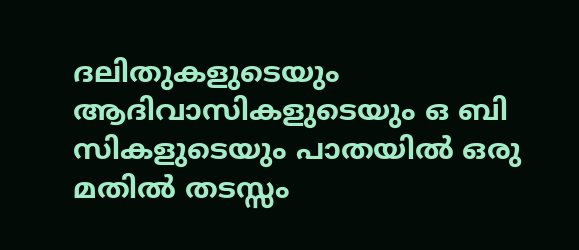ദലിതുകളുടെയും ആദിവാസികളുടെയും ഒ ബി സികളുടെയും പാതയിൽ ഒരു മതിൽ തടസ്സം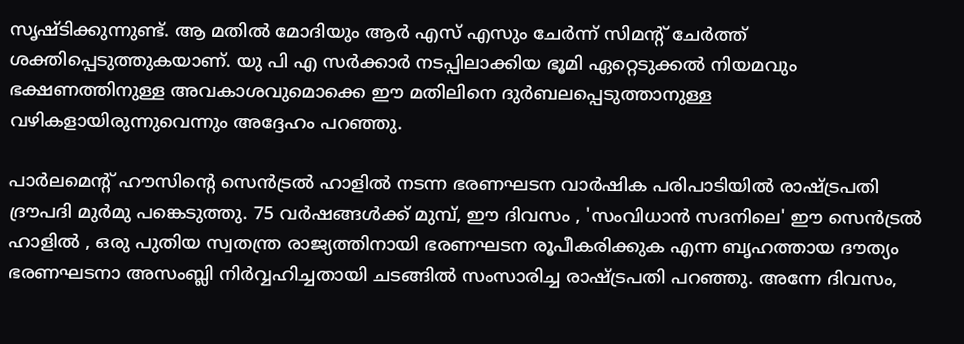സൃഷ്ടിക്കുന്നുണ്ട്. ആ മതില്‍ മോദിയും ആർ എസ് എസും ചേർന്ന് സിമന്റ് ചേർത്ത് ശക്തിപ്പെടുത്തുകയാണ്. യു പി എ സർക്കാർ നടപ്പിലാക്കിയ ഭൂമി ഏറ്റെടുക്കൽ നിയമവും ഭക്ഷണത്തിനുള്ള അവകാശവുമൊക്കെ ഈ മതിലിനെ ദുർബലപ്പെടുത്താനുള്ള വഴികളായിരുന്നുവെന്നും അദ്ദേഹം പറഞ്ഞു.

പാർലമെൻ്റ് ഹൗസിൻ്റെ സെൻട്രൽ ഹാളിൽ നടന്ന ഭരണഘടന വാർഷിക പരിപാടിയില്‍ രാഷ്ട്രപതി ദ്രൗപദി മുർമു പങ്കെടുത്തു. 75 വർഷങ്ങൾക്ക് മുമ്പ്, ഈ ദിവസം , 'സംവിധാൻ സദനിലെ' ഈ സെൻട്രൽ ഹാളിൽ , ഒരു പുതിയ സ്വതന്ത്ര രാജ്യത്തിനായി ഭരണഘടന രൂപീകരിക്കുക എന്ന ബൃഹത്തായ ദൗത്യം ഭരണഘടനാ അസംബ്ലി നിർവ്വഹിച്ചതായി ചടങ്ങിൽ സംസാരിച്ച രാഷ്ട്രപതി പറഞ്ഞു. അന്നേ ദിവസം,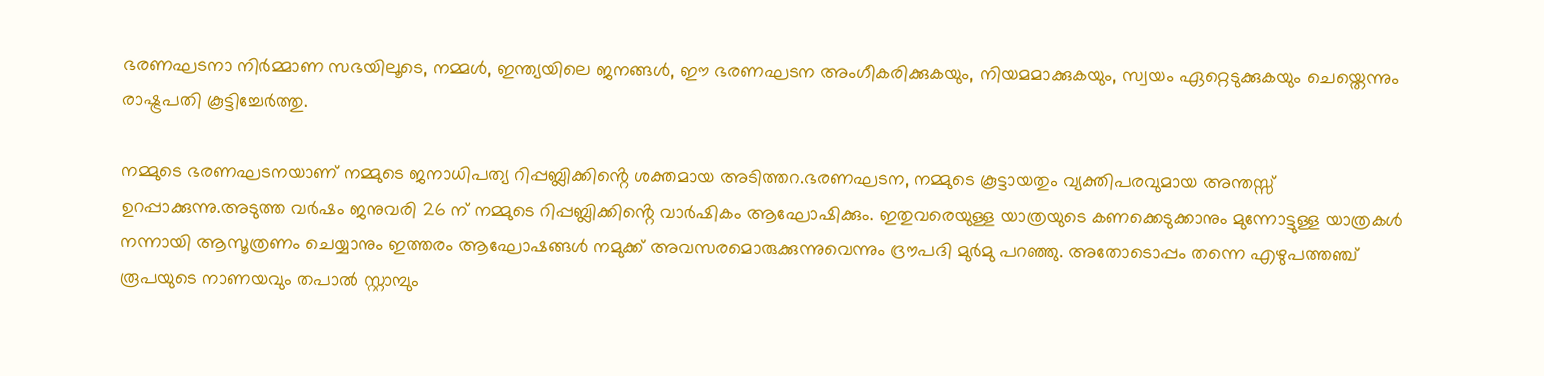ഭരണഘടനാ നിർമ്മാണ സഭയിലൂടെ, നമ്മൾ, ഇന്ത്യയിലെ ജനങ്ങൾ, ഈ ഭരണഘടന അംഗീകരിക്കുകയും, നിയമമാക്കുകയും, സ്വയം ഏറ്റെടുക്കുകയും ചെയ്തെന്നും രാഷ്ട്രപതി കൂട്ടിച്ചേർത്തു.

നമ്മുടെ ഭരണഘടനയാണ് നമ്മുടെ ജനാധിപത്യ റിപ്പബ്ലിക്കിൻ്റെ ശക്തമായ അടിത്തറ.ഭരണഘടന, നമ്മുടെ കൂട്ടായതും വ്യക്തിപരവുമായ അന്തസ്സ് ഉറപ്പാക്കുന്നു.അടുത്ത വർഷം ജനുവരി 26 ന് നമ്മുടെ റിപ്പബ്ലിക്കിൻ്റെ വാർഷികം ആഘോഷിക്കും. ഇതുവരെയുള്ള യാത്രയുടെ കണക്കെടുക്കാനും മുന്നോട്ടുള്ള യാത്രകൾ നന്നായി ആസൂത്രണം ചെയ്യാനും ഇത്തരം ആഘോഷങ്ങൾ നമുക്ക് അവസരമൊരുക്കുന്നുവെന്നും ദ്രൗപദി മുർമു പറഞ്ഞു. അതോടൊപ്പം തന്നെ എഴുപത്തഞ്ച് രൂപയുടെ നാണയവും തപാല്‍ സ്റ്റാമ്പും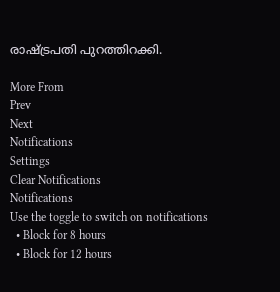രാഷ്ട്രപതി പുറത്തിറക്കി.

More From
Prev
Next
Notifications
Settings
Clear Notifications
Notifications
Use the toggle to switch on notifications
  • Block for 8 hours
  • Block for 12 hours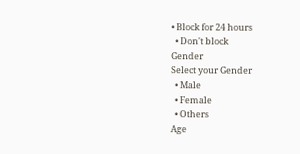• Block for 24 hours
  • Don't block
Gender
Select your Gender
  • Male
  • Female
  • Others
Age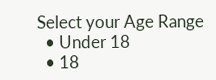Select your Age Range
  • Under 18
  • 18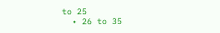to 25
  • 26 to 35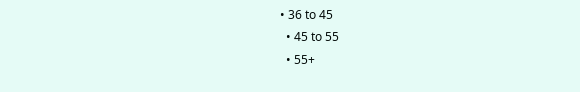• 36 to 45
  • 45 to 55
  • 55+